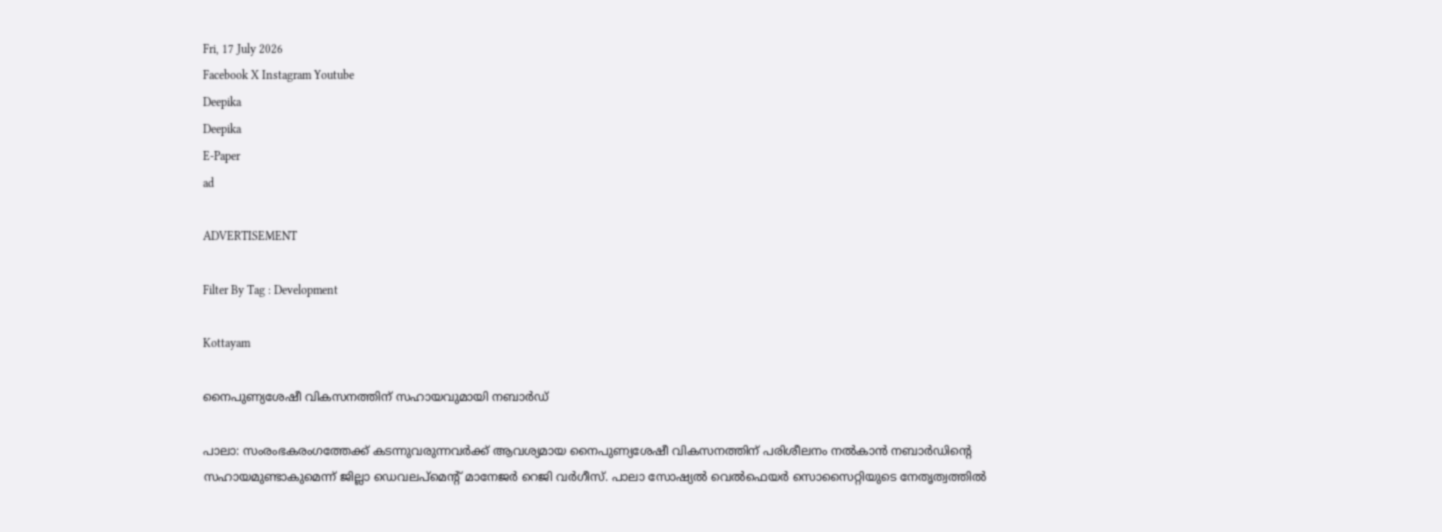Fri, 17 July 2026
Facebook X Instagram Youtube
Deepika
Deepika
E-Paper
ad

ADVERTISEMENT

Filter By Tag : Development

Kottayam

നൈപുണ്യശേഷീ വികസനത്തിന് സഹായവുമായി നബാര്‍ഡ്

പാലാ: സംരംഭകരംഗത്തേക്ക് കടന്നുവരുന്നവര്‍ക്ക് ആവശ്യമായ നൈപുണ്യശേഷീ വികസനത്തിന് പരിശീലനം നല്‍കാന്‍ നബാര്‍ഡിന്‍റെ സഹായമുണ്ടാകുമെന്ന് ജില്ലാ ഡെവലപ്‌മെന്‍റ് മാനേജര്‍ റെജി വര്‍ഗീസ്. പാലാ സോഷ്യല്‍ വെല്‍ഫെയര്‍ സൊസൈറ്റിയുടെ നേതൃത്വത്തില്‍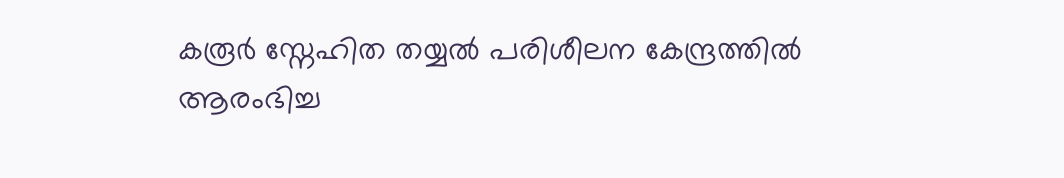കരൂര്‍ സ്നേഹിത തയ്യല്‍ പരിശീലന കേന്ദ്രത്തില്‍ ആരംഭിച്ച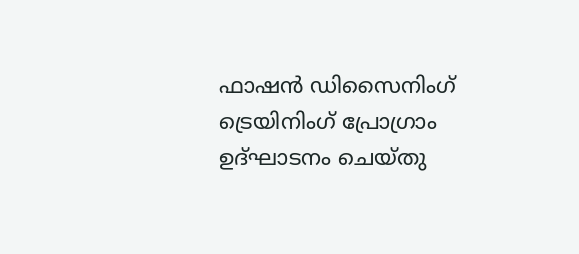ഫാഷന്‍ ഡിസൈനിംഗ് ട്രെയിനിംഗ് പ്രോഗ്രാം ഉദ്ഘാടനം ചെയ്തു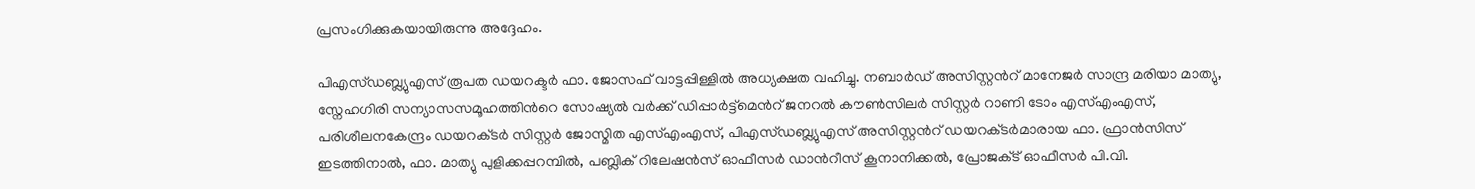പ്രസംഗിക്കുകയായിരുന്നു അദ്ദേഹം.

പിഎസ്ഡബ്ല്യുഎസ് രൂപത ഡയറക്ടര്‍ ഫാ. ജോസഫ് വാട്ടപ്പിള്ളില്‍ അധ്യക്ഷത വഹിച്ചു. നബാര്‍ഡ് അസിസ്റ്റന്‍റ് മാനേജര്‍ സാന്ദ്ര മരിയാ മാത്യു, സ്നേഹഗിരി സന്യാസസമൂഹത്തിന്‍റെ സോഷ്യല്‍ വര്‍ക്ക് ഡിപ്പാര്‍ട്ട്‌മെന്‍റ് ജനറല്‍ കൗണ്‍സിലര്‍ സിസ്റ്റര്‍ റാണി ടോം എസ്എംഎസ്, പരിശീലനകേന്ദ്രം ഡയറക്‌ടര്‍ സിസ്റ്റര്‍ ജോസ്മിത എസ്എംഎസ്, പിഎസ്ഡബ്ല്യുഎസ് അസിസ്റ്റന്‍റ് ഡയറക്‌ടര്‍മാരായ ഫാ. ഫ്രാന്‍സിസ് ഇടത്തിനാല്‍, ഫാ. മാത്യു പുളിക്കപ്പറമ്പില്‍, പബ്ലിക് റിലേഷന്‍സ് ഓഫീസര്‍ ഡാന്‍റീസ് കൂനാനിക്കല്‍, പ്രോജക്‌ട് ഓഫീസര്‍ പി.വി.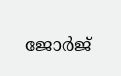ജോര്‍ജ്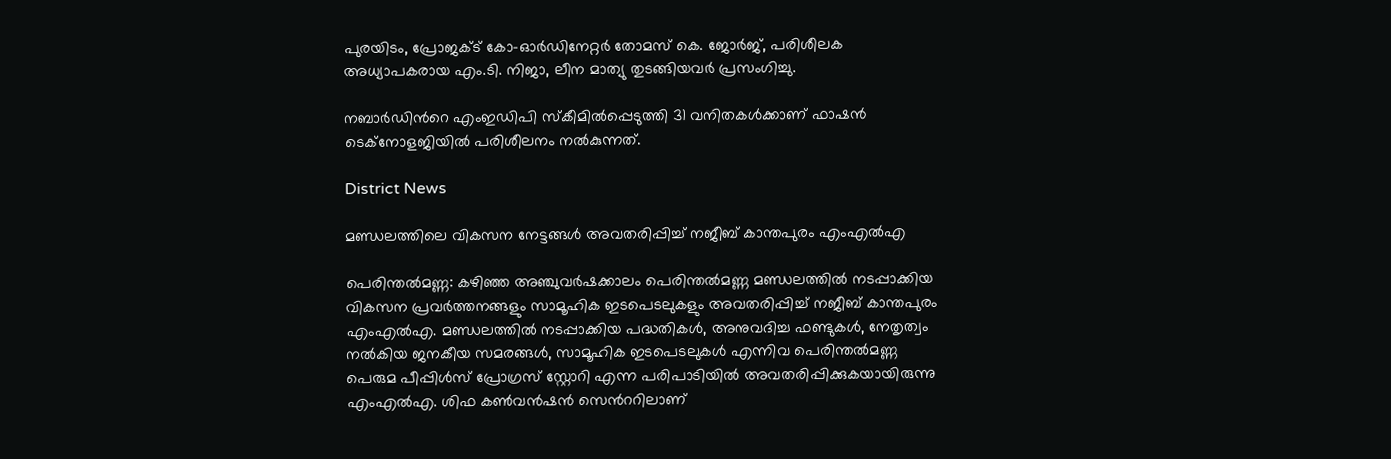പുരയിടം, പ്രോജക്‌ട് കോ-ഓര്‍ഡിനേറ്റര്‍ തോമസ് കെ. ജോര്‍ജ്, പരിശീലക അധ്യാപകരായ എം.ടി. നിജാ, ലീന മാത്യു തുടങ്ങിയവര്‍ പ്രസംഗിച്ചു.

നബാര്‍ഡിന്‍റെ എംഇഡിപി സ്‌കീമില്‍പ്പെടുത്തി 31 വനിതകള്‍ക്കാണ് ഫാഷന്‍ ടെക്‌നോളജിയില്‍ പരിശീലനം നല്‍കുന്നത്.

District News

മണ്ഡലത്തിലെ വികസന നേട്ടങ്ങൾ അവതരിപ്പിച്ച് നജീബ് കാന്തപുരം എംഎൽഎ

പെരിന്തൽമണ്ണ: കഴിഞ്ഞ അഞ്ചുവർഷക്കാലം പെരിന്തൽമണ്ണ മണ്ഡലത്തിൽ നടപ്പാക്കിയ വികസന പ്രവർത്തനങ്ങളും സാമൂഹിക ഇടപെടലുകളും അവതരിപ്പിച്ച് നജീബ് കാന്തപുരം എംഎൽഎ. മണ്ഡലത്തിൽ നടപ്പാക്കിയ പദ്ധതികൾ, അനുവദിച്ച ഫണ്ടുകൾ, നേതൃത്വം നൽകിയ ജനകീയ സമരങ്ങൾ, സാമൂഹിക ഇടപെടലുകൾ എന്നിവ പെരിന്തൽമണ്ണ പെരുമ പീപ്പിൾസ് പ്രോഗ്രസ് സ്റ്റോറി എന്ന പരിപാടിയിൽ അവതരിപ്പിക്കുകയായിരുന്നു എംഎൽഎ. ശിഫ കണ്‍വൻഷൻ സെന്‍ററിലാണ്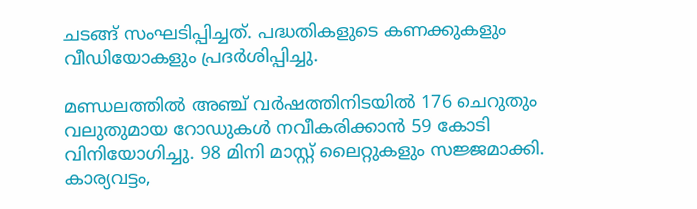ചടങ്ങ് സംഘടിപ്പിച്ചത്. പദ്ധതികളുടെ കണക്കുകളും വീഡിയോകളും പ്രദർശിപ്പിച്ചു.

മണ്ഡലത്തിൽ അഞ്ച് വർഷത്തിനിടയിൽ 176 ചെറുതും വലുതുമായ റോഡുകൾ നവീകരിക്കാൻ 59 കോടി വിനിയോഗിച്ചു. 98 മിനി മാസ്റ്റ് ലൈറ്റുകളും സജ്ജമാക്കി. കാര്യവട്ടം,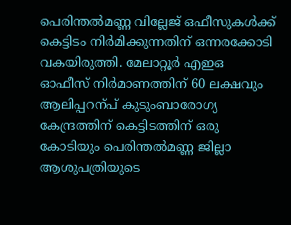പെരിന്തൽമണ്ണ വില്ലേജ് ഒഫീസുകൾക്ക് കെട്ടിടം നിർമിക്കുന്നതിന് ഒന്നരക്കോടി വകയിരുത്തി. മേലാറ്റൂർ എഇഒ ഓഫീസ് നിർമാണത്തിന് 60 ലക്ഷവും ആലിപ്പറന്പ് കുടുംബാരോഗ്യ കേന്ദ്രത്തിന് കെട്ടിടത്തിന് ഒരു കോടിയും പെരിന്തൽമണ്ണ ജില്ലാ ആശുപത്രിയുടെ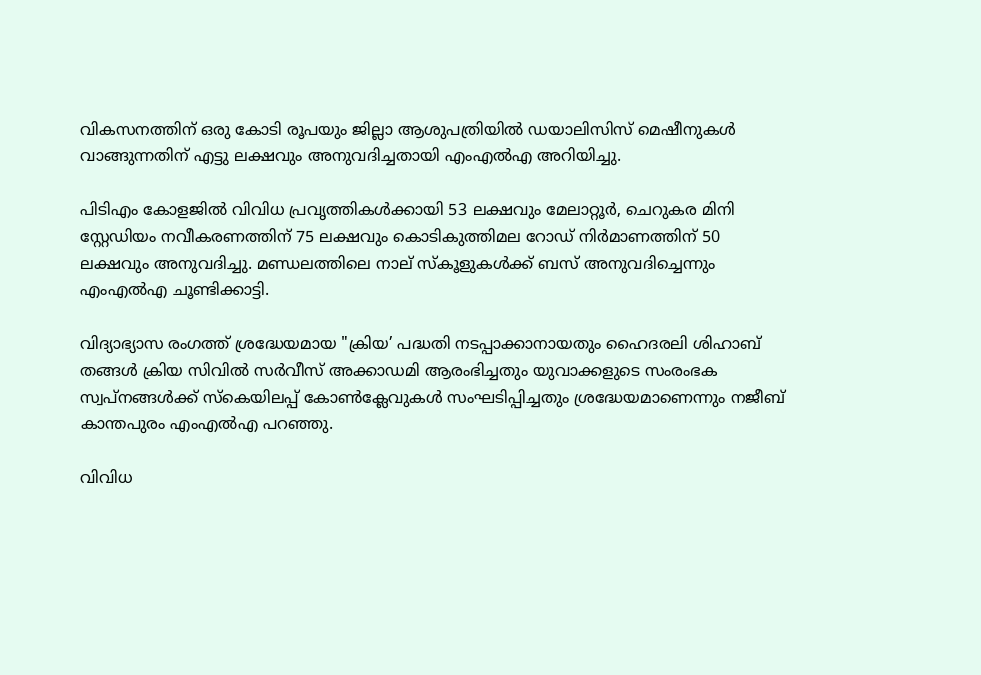വികസനത്തിന് ഒരു കോടി രൂപയും ജില്ലാ ആശുപത്രിയിൽ ഡയാലിസിസ് മെഷീനുകൾ വാങ്ങുന്നതിന് എട്ടു ലക്ഷവും അനുവദിച്ചതായി എംഎൽഎ അറിയിച്ചു.

പിടിഎം കോളജിൽ വിവിധ പ്രവൃത്തികൾക്കായി 53 ലക്ഷവും മേലാറ്റൂർ, ചെറുകര മിനി സ്റ്റേഡിയം നവീകരണത്തിന് 75 ലക്ഷവും കൊടികുത്തിമല റോഡ് നിർമാണത്തിന് 50 ലക്ഷവും അനുവദിച്ചു. മണ്ഡലത്തിലെ നാല് സ്കൂളുകൾക്ക് ബസ് അനുവദിച്ചെന്നും എംഎൽഎ ചൂണ്ടിക്കാട്ടി.

വിദ്യാഭ്യാസ രംഗത്ത് ശ്രദ്ധേയമായ "ക്രിയ’ പദ്ധതി നടപ്പാക്കാനായതും ഹൈദരലി ശിഹാബ് തങ്ങൾ ക്രിയ സിവിൽ സർവീസ് അക്കാഡമി ആരംഭിച്ചതും യുവാക്കളുടെ സംരംഭക സ്വപ്നങ്ങൾക്ക് സ്കെയിലപ്പ് കോണ്‍ക്ലേവുകൾ സംഘടിപ്പിച്ചതും ശ്രദ്ധേയമാണെന്നും നജീബ് കാന്തപുരം എംഎൽഎ പറഞ്ഞു.

വിവിധ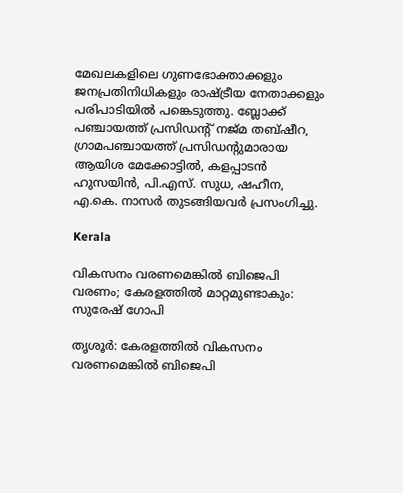മേഖലകളിലെ ഗുണഭോക്താക്കളും ജനപ്രതിനിധികളും രാഷ‌്ട്രീയ നേതാക്കളും പരിപാടിയിൽ പങ്കെടുത്തു. ബ്ലോക്ക് പഞ്ചായത്ത് പ്രസിഡന്‍റ് നജ്മ തബ്ഷീറ, ഗ്രാമപഞ്ചായത്ത് പ്രസിഡന്‍റുമാരായ ആയിശ മേക്കോട്ടിൽ, കളപ്പാടൻ ഹുസയിൻ, പി.എസ്. സുധ, ഷഹീന, എ.കെ. നാസർ തുടങ്ങിയവർ പ്രസംഗിച്ചു.

Kerala

വികസനം വരണമെങ്കിൽ ബിജെപി വരണം; കേരളത്തിൽ മാറ്റമുണ്ടാകും: സുരേഷ് ഗോപി

തൃശൂർ: കേരളത്തിൽ വികസനം വരണമെങ്കിൽ ബിജെപി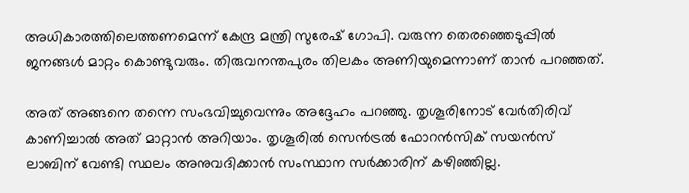അധികാരത്തിലെത്തണമെന്ന് കേന്ദ്ര മന്ത്രി സുരേഷ് ഗോപി. വരുന്ന തെരഞ്ഞെടുപ്പിൽ ജനങ്ങൾ മാറ്റം കൊണ്ടുവരും. തിരുവനന്തപുരം തിലകം അണിയുമെന്നാണ് താൻ പറഞ്ഞത്.

അത് അങ്ങനെ തന്നെ സംഭവിച്ചുവെന്നും അദ്ദേഹം പറഞ്ഞു. തൃശൂരിനോട് വേർതിരിവ് കാണിച്ചാൽ അത് മാറ്റാൻ അറിയാം. തൃശൂരിൽ സെൻട്രൽ ഫോറൻസിക് സയൻസ് ലാബിന് വേണ്ടി സ്ഥലം അനുവദിക്കാൻ സംസ്ഥാന സർക്കാരിന് കഴിഞ്ഞില്ല.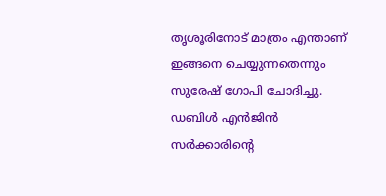തൃശൂരിനോട് മാത്രം എന്താണ് ഇങ്ങനെ ചെയ്യുന്നതെന്നും സുരേഷ് ഗോപി ചോദിച്ചു. ഡബിൾ എൻജിൻ സർക്കാരിന്‍റെ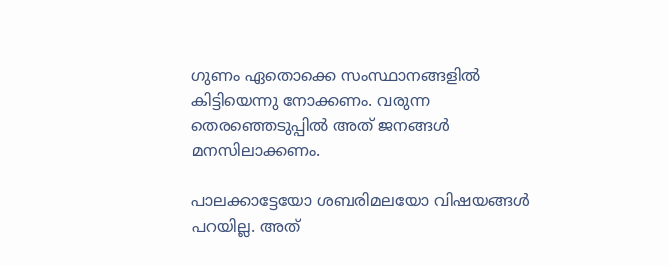ഗുണം ഏതൊക്കെ സംസ്ഥാനങ്ങളിൽ കിട്ടിയെന്നു നോക്കണം. വരുന്ന തെരഞ്ഞെടുപ്പിൽ അത് ജനങ്ങൾ മനസിലാക്കണം.

പാലക്കാട്ടേയോ ശബരിമലയോ വിഷയങ്ങൾ പറയില്ല. അത്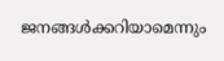ജനങ്ങൾക്കറിയാമെന്നും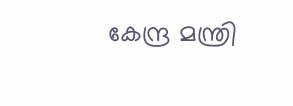കേന്ദ്ര മന്ത്രി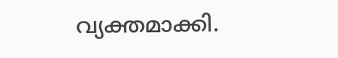വ്യക്തമാക്കി.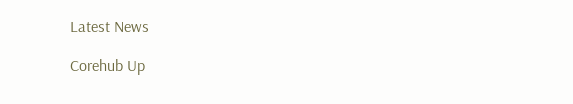Latest News

Corehub Up